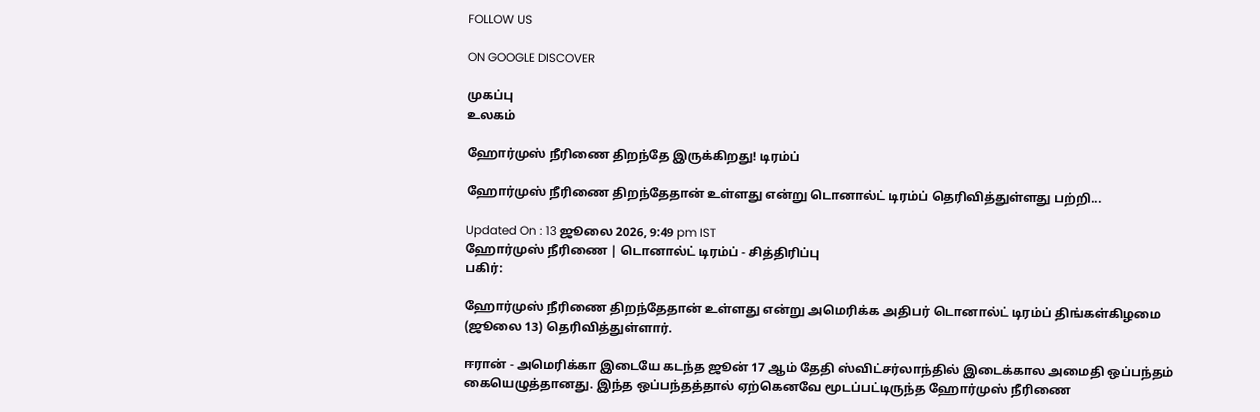FOLLOW US

ON GOOGLE DISCOVER

முகப்பு
உலகம்

ஹோர்முஸ் நீரிணை திறந்தே இருக்கிறது! டிரம்ப்

ஹோர்முஸ் நீரிணை திறந்தேதான் உள்ளது என்று டொனால்ட் டிரம்ப் தெரிவித்துள்ளது பற்றி...

Updated On : 13 ஜூலை 2026, 9:49 pm IST
ஹோர்முஸ் நீரிணை | டொனால்ட் டிரம்ப் - சித்திரிப்பு
பகிர்:

ஹோர்முஸ் நீரிணை திறந்தேதான் உள்ளது என்று அமெரிக்க அதிபர் டொனால்ட் டிரம்ப் திங்கள்கிழமை (ஜூலை 13) தெரிவித்துள்ளார்.

ஈரான் - அமெரிக்கா இடையே கடந்த ஜூன் 17 ஆம் தேதி ஸ்விட்சர்லாந்தில் இடைக்கால அமைதி ஒப்பந்தம் கையெழுத்தானது. இந்த ஒப்பந்தத்தால் ஏற்கெனவே மூடப்பட்டிருந்த ஹோர்முஸ் நீரிணை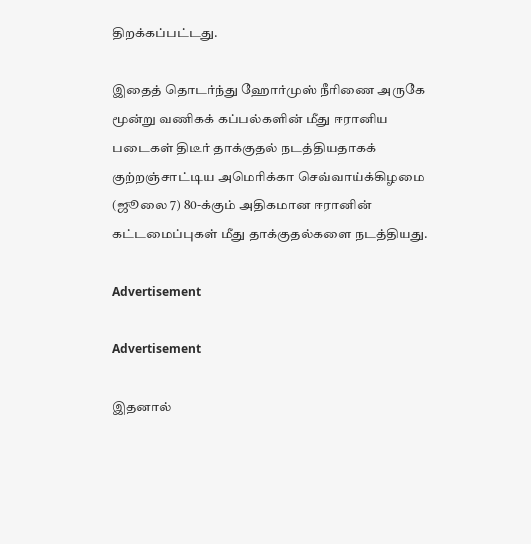திறக்கப்பட்டது.

இதைத் தொடர்ந்து ஹோர்முஸ் நீரிணை அருகே மூன்று வணிகக் கப்பல்களின் மீது ஈரானிய படைகள் திடீர் தாக்குதல் நடத்தியதாகக் குற்றஞ்சாட்டிய அமெரிக்கா செவ்வாய்க்கிழமை (ஜூலை 7) 80-க்கும் அதிகமான ஈரானின் கட்டமைப்புகள் மீது தாக்குதல்களை நடத்தியது.

Advertisement

Advertisement

இதனால்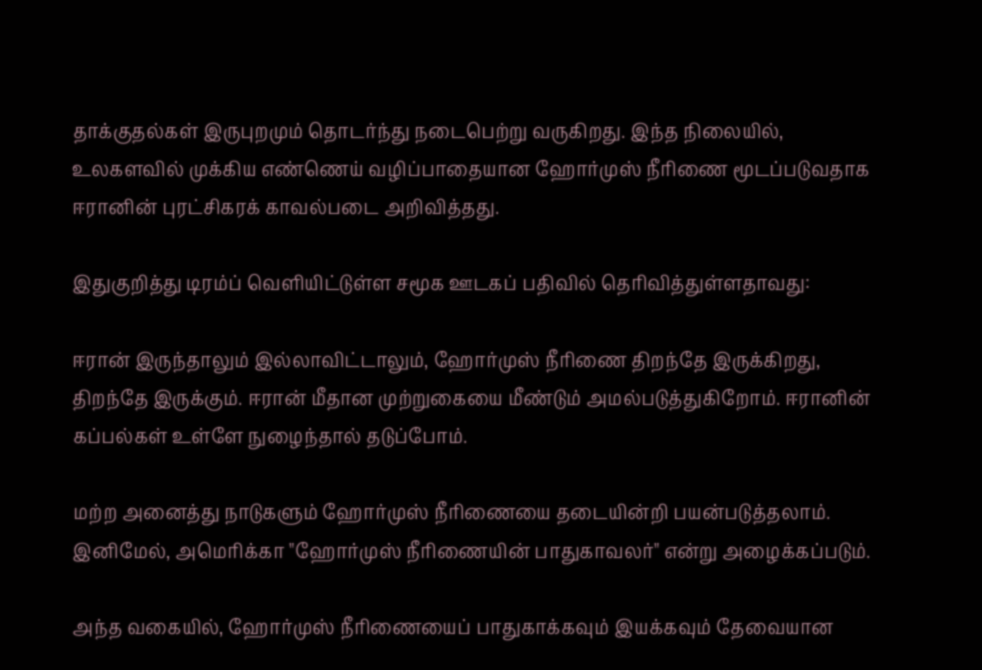தாக்குதல்கள் இருபுறமும் தொடர்ந்து நடைபெற்று வருகிறது. இந்த நிலையில், உலகளவில் முக்கிய எண்ணெய் வழிப்பாதையான ஹோர்முஸ் நீரிணை மூடப்படுவதாக ஈரானின் புரட்சிகரக் காவல்படை அறிவித்தது.

இதுகுறித்து டிரம்ப் வெளியிட்டுள்ள சமூக ஊடகப் பதிவில் தெரிவித்துள்ளதாவது:

ஈரான் இருந்தாலும் இல்லாவிட்டாலும், ஹோர்முஸ் நீரிணை திறந்தே இருக்கிறது, திறந்தே இருக்கும். ஈரான் மீதான முற்றுகையை மீண்டும் அமல்படுத்துகிறோம். ஈரானின் கப்பல்கள் உள்ளே நுழைந்தால் தடுப்போம்.

மற்ற அனைத்து நாடுகளும் ஹோர்முஸ் நீரிணையை தடையின்றி பயன்படுத்தலாம். இனிமேல், அமெரிக்கா "ஹோர்முஸ் நீரிணையின் பாதுகாவலர்" என்று அழைக்கப்படும்.

அந்த வகையில், ஹோர்முஸ் நீரிணையைப் பாதுகாக்கவும் இயக்கவும் தேவையான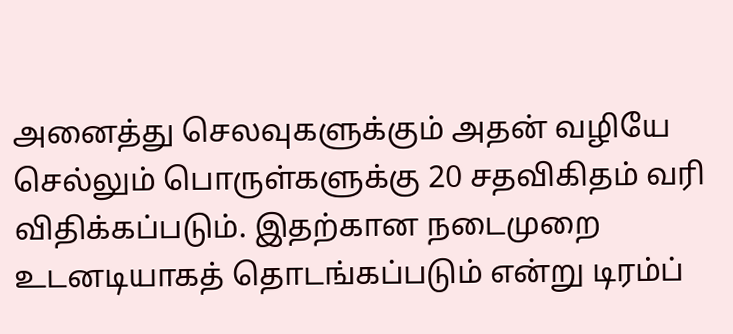அனைத்து செலவுகளுக்கும் அதன் வழியே செல்லும் பொருள்களுக்கு 20 சதவிகிதம் வரி விதிக்கப்படும். இதற்கான நடைமுறை உடனடியாகத் தொடங்கப்படும் என்று டிரம்ப்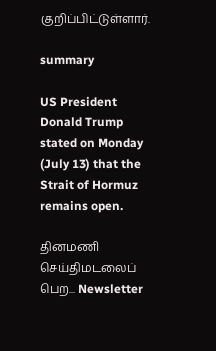குறிப்பிட்டுள்ளார்.

summary

US President Donald Trump stated on Monday (July 13) that the Strait of Hormuz remains open.

தினமணி செய்திமடலைப் பெற... Newsletter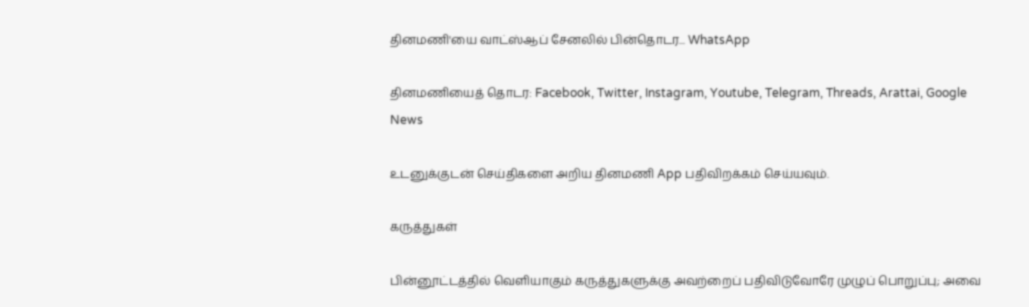தினமணி'யை வாட்ஸ்ஆப் சேனலில் பின்தொடர... WhatsApp

தினமணியைத் தொடர: Facebook, Twitter, Instagram, Youtube, Telegram, Threads, Arattai, Google News

உடனுக்குடன் செய்திகளை அறிய தினமணி App பதிவிறக்கம் செய்யவும்.

கருத்துகள்

பின்னூட்டத்தில் வெளியாகும் கருத்துகளுக்கு அவற்றைப் பதிவிடுவோரே முழுப் பொறுப்பு; அவை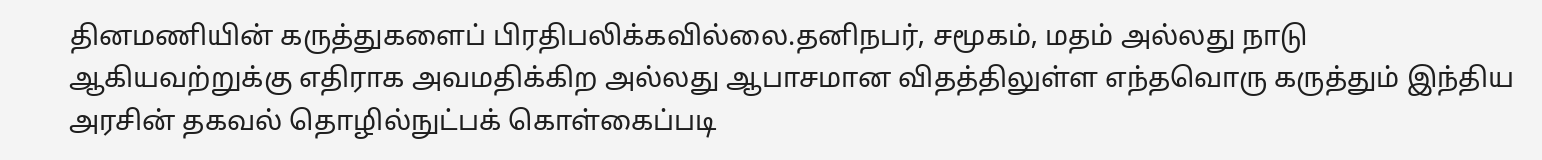தினமணியின் கருத்துகளைப் பிரதிபலிக்கவில்லை.தனிநபர், சமூகம், மதம் அல்லது நாடு ஆகியவற்றுக்கு எதிராக அவமதிக்கிற அல்லது ஆபாசமான விதத்திலுள்ள எந்தவொரு கருத்தும் இந்திய அரசின் தகவல் தொழில்நுட்பக் கொள்கைப்படி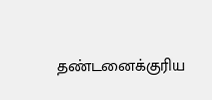தண்டனைக்குரிய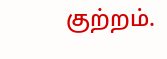குற்றம்.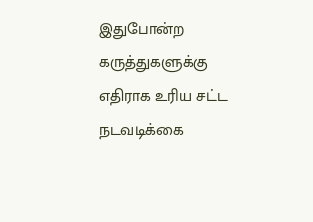இதுபோன்ற கருத்துகளுக்கு எதிராக உரிய சட்ட நடவடிக்கை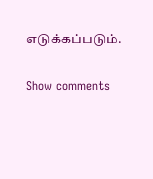எடுக்கப்படும்.

Show comments